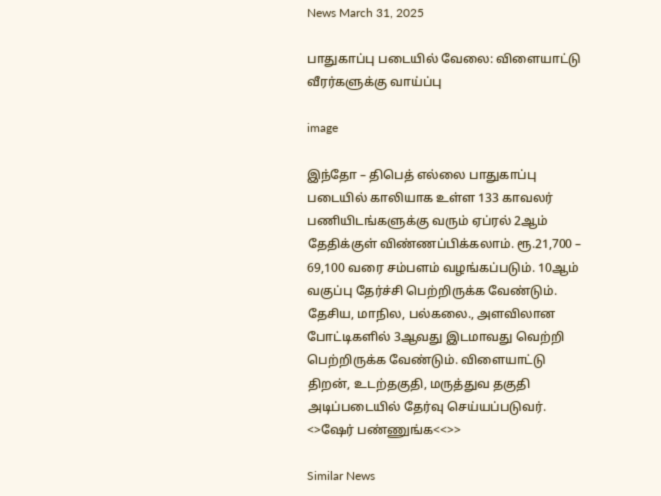News March 31, 2025

பாதுகாப்பு படையில் வேலை: விளையாட்டு வீரர்களுக்கு வாய்ப்பு

image

இந்தோ – திபெத் எல்லை பாதுகாப்பு படையில் காலியாக உள்ள 133 காவலர் பணியிடங்களுக்கு வரும் ஏப்ரல் 2ஆம் தேதிக்குள் விண்ணப்பிக்கலாம். ரூ.21,700 – 69,100 வரை சம்பளம் வழங்கப்படும். 10ஆம் வகுப்பு தேர்ச்சி பெற்றிருக்க வேண்டும். தேசிய, மாநில, பல்கலை., அளவிலான போட்டிகளில் 3ஆவது இடமாவது வெற்றி பெற்றிருக்க வேண்டும். விளையாட்டு திறன், உடற்தகுதி, மருத்துவ தகுதி அடிப்படையில் தேர்வு செய்யப்படுவர். <>ஷேர் பண்ணுங்க<<>>

Similar News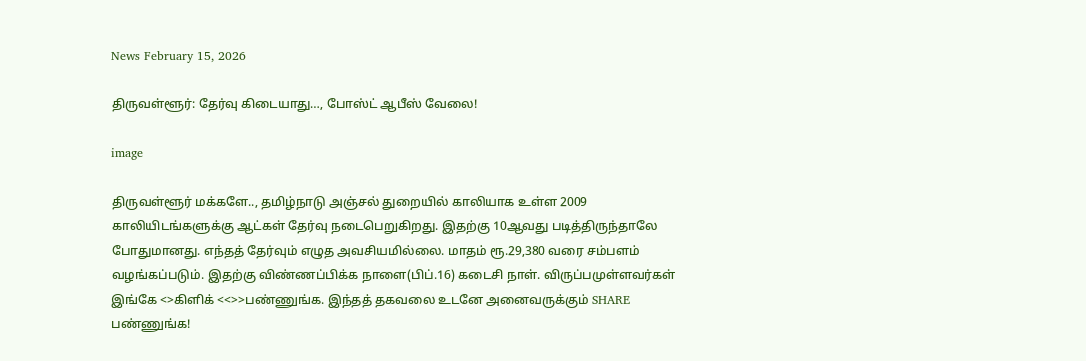News February 15, 2026

திருவள்ளூர்: தேர்வு கிடையாது…, போஸ்ட் ஆபீஸ் வேலை!

image

திருவள்ளூர் மக்களே.., தமிழ்நாடு அஞ்சல் துறையில் காலியாக உள்ள 2009 காலியிடங்களுக்கு ஆட்கள் தேர்வு நடைபெறுகிறது. இதற்கு 10ஆவது படித்திருந்தாலே போதுமானது. எந்தத் தேர்வும் எழுத அவசியமில்லை. மாதம் ரூ.29,380 வரை சம்பளம் வழங்கப்படும். இதற்கு விண்ணப்பிக்க நாளை(பிப்.16) கடைசி நாள். விருப்பமுள்ளவர்கள் இங்கே <>கிளிக் <<>>பண்ணுங்க. இந்தத் தகவலை உடனே அனைவருக்கும் SHARE பண்ணுங்க!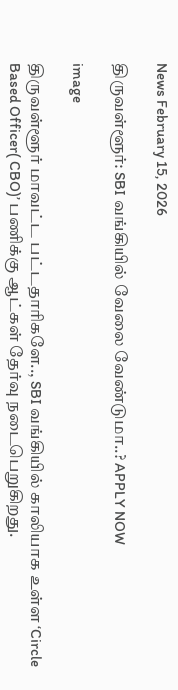News February 15, 2026

திருவள்ளூர்: SBI வங்கியில் வேலை வேண்டுமா..? APPLY NOW

image

திருவள்ளூர் மாவட்ட பட்டதாரிகளே.., SBI வங்கியில் காலியாக உள்ள ‘Circle Based Officer( CBO)’ பணிக்கு ஆட்கள் தேர்வு நடைபெறுகிறது.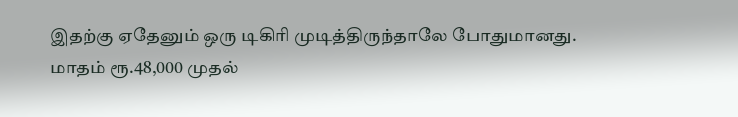இதற்கு ஏதேனும் ஒரு டிகிரி முடித்திருந்தாலே போதுமானது. மாதம் ரூ.48,000 முதல்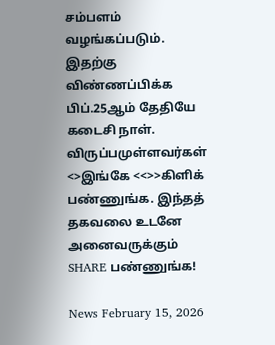சம்பளம் வழங்கப்படும். இதற்கு விண்ணப்பிக்க பிப்.25ஆம் தேதியே கடைசி நாள். விருப்பமுள்ளவர்கள் <>இங்கே <<>>கிளிக் பண்ணுங்க. இந்தத் தகவலை உடனே அனைவருக்கும் SHARE பண்ணுங்க!

News February 15, 2026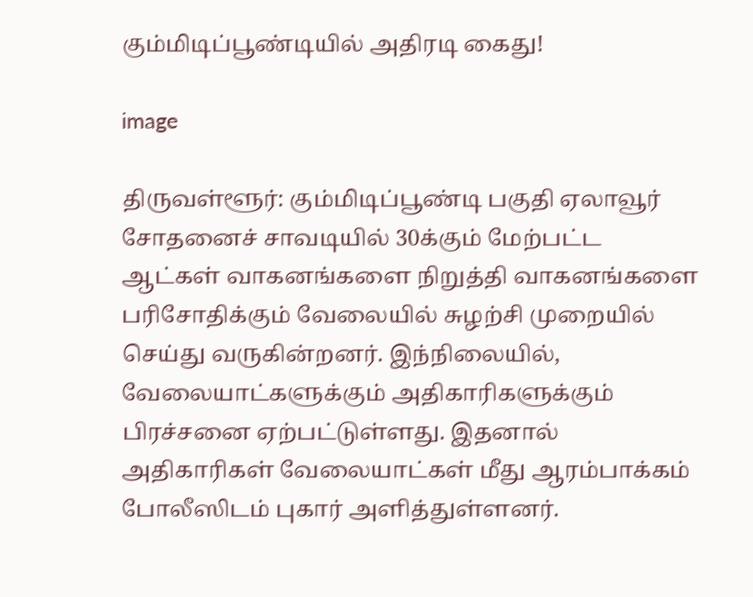கும்மிடிப்பூண்டியில் அதிரடி கைது!

image

திருவள்ளூர்: கும்மிடிப்பூண்டி பகுதி ஏலாவூர் சோதனைச் சாவடியில் 30க்கும் மேற்பட்ட ஆட்கள் வாகனங்களை நிறுத்தி வாகனங்களை பரிசோதிக்கும் வேலையில் சுழற்சி முறையில் செய்து வருகின்றனர். இந்நிலையில், வேலையாட்களுக்கும் அதிகாரிகளுக்கும் பிரச்சனை ஏற்பட்டுள்ளது. இதனால் அதிகாரிகள் வேலையாட்கள் மீது ஆரம்பாக்கம் போலீஸிடம் புகார் அளித்துள்ளனர்.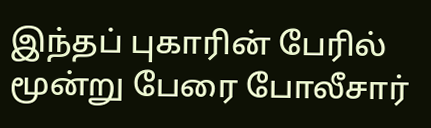இந்தப் புகாரின் பேரில் மூன்று பேரை போலீசார்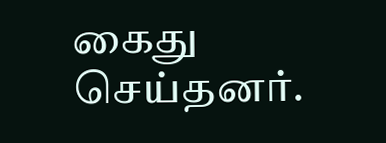கைது செய்தனர்.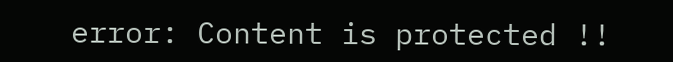error: Content is protected !!